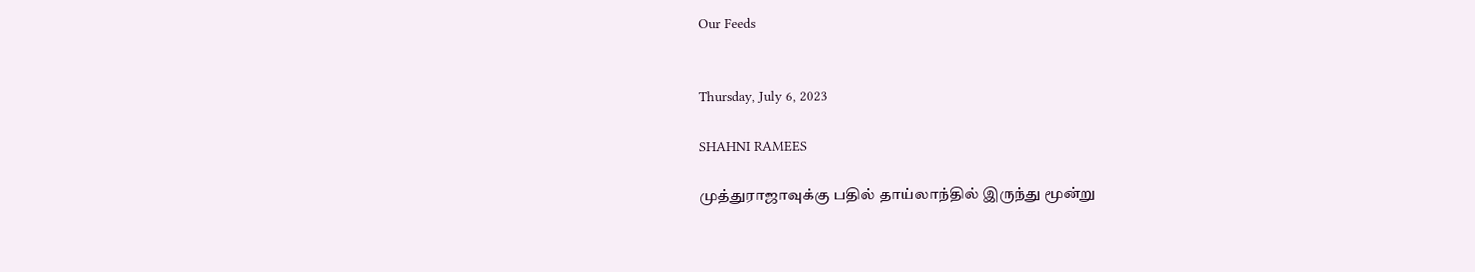Our Feeds


Thursday, July 6, 2023

SHAHNI RAMEES

முத்துராஜாவுக்கு பதில் தாய்லாந்தில் இருந்து மூன்று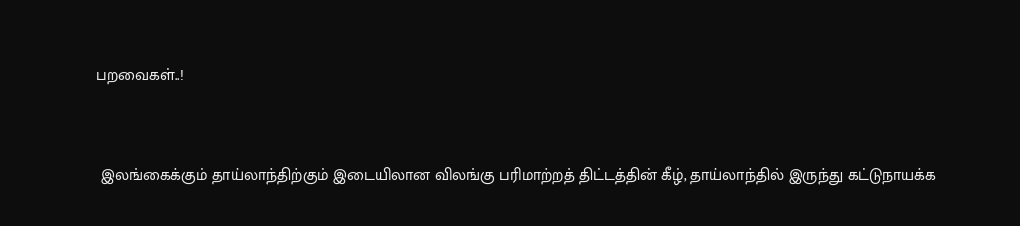பறவைகள்..!



 இலங்கைக்கும் தாய்லாந்திற்கும் இடையிலான விலங்கு பரிமாற்றத் திட்டத்தின் கீழ், தாய்லாந்தில் இருந்து கட்டுநாயக்க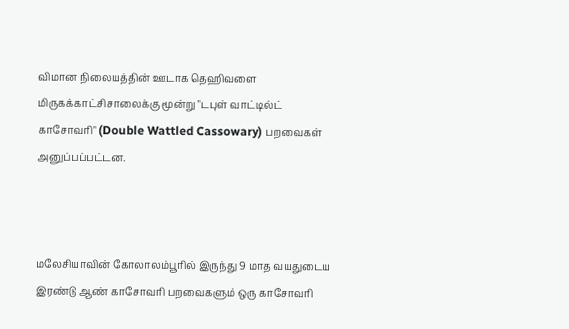விமான நிலையத்தின் ஊடாக தெஹிவளை மிருகக்காட்சிசாலைக்கு மூன்று "டபுள் வாட்டில்ட் காசோவரி" (Double Wattled Cassowary) பறவைகள் அனுப்பப்பட்டன.



மலேசியாவின் கோலாலம்பூரில் இருந்து 9 மாத வயதுடைய இரண்டு ஆண் காசோவரி பறவைகளும் ஒரு காசோவரி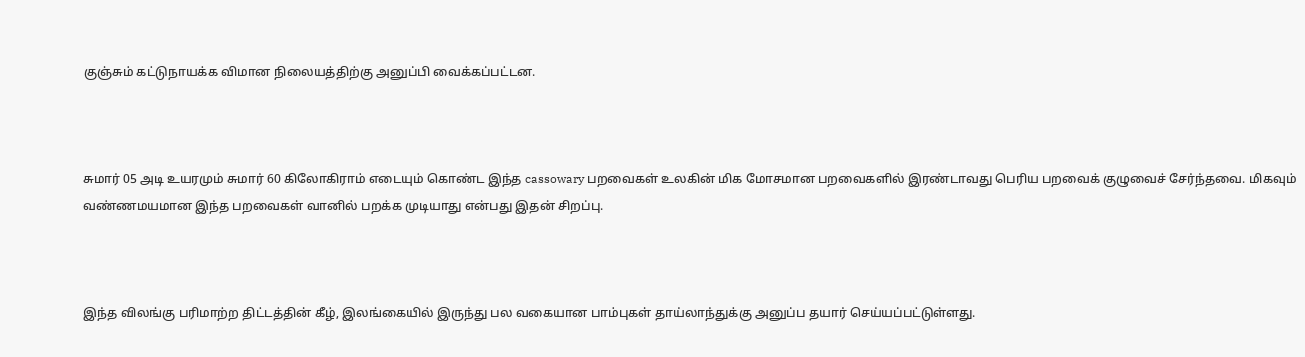குஞ்சும் கட்டுநாயக்க விமான நிலையத்திற்கு அனுப்பி வைக்கப்பட்டன.



சுமார் 05 அடி உயரமும் சுமார் 60 கிலோகிராம் எடையும் கொண்ட இந்த cassowary பறவைகள் உலகின் மிக மோசமான பறவைகளில் இரண்டாவது பெரிய பறவைக் குழுவைச் சேர்ந்தவை. மிகவும் வண்ணமயமான இந்த பறவைகள் வானில் பறக்க முடியாது என்பது இதன் சிறப்பு.



இந்த விலங்கு பரிமாற்ற திட்டத்தின் கீழ், இலங்கையில் இருந்து பல வகையான பாம்புகள் தாய்லாந்துக்கு அனுப்ப தயார் செய்யப்பட்டுள்ளது.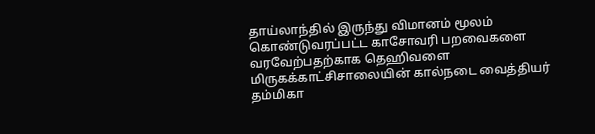தாய்லாந்தில் இருந்து விமானம் மூலம் கொண்டுவரப்பட்ட காசோவரி பறவைகளை வரவேற்பதற்காக தெஹிவளை மிருகக்காட்சிசாலையின் கால்நடை வைத்தியர் தம்மிகா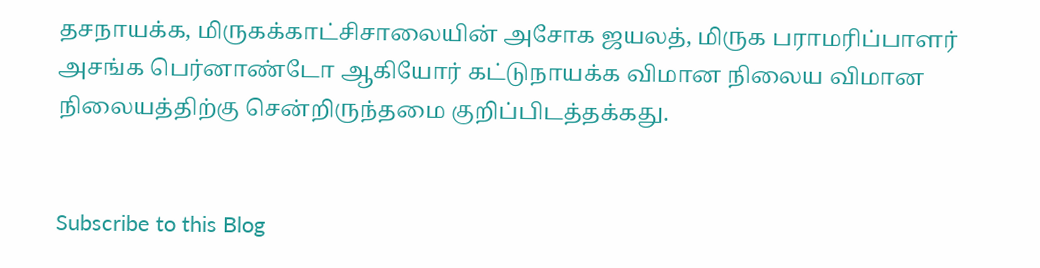தசநாயக்க, மிருகக்காட்சிசாலையின் அசோக ஜயலத், மிருக பராமரிப்பாளர் அசங்க பெர்னாண்டோ ஆகியோர் கட்டுநாயக்க விமான நிலைய விமான நிலையத்திற்கு சென்றிருந்தமை குறிப்பிடத்தக்கது.


Subscribe to this Blog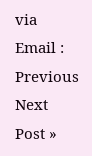via Email :
Previous
Next Post »